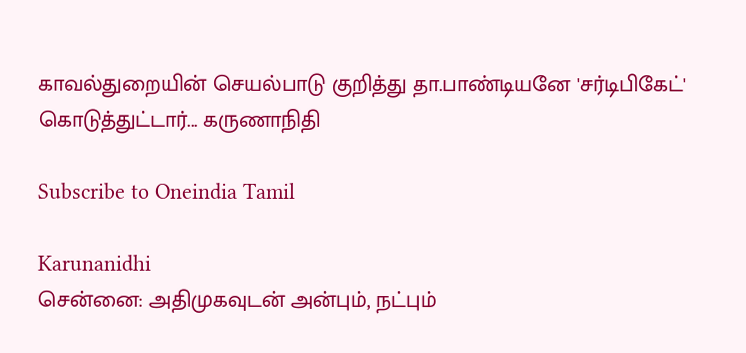காவல்துறையின் செயல்பாடு குறித்து தா.பாண்டியனே 'சர்டிபிகேட்' கொடுத்துட்டார்... கருணாநிதி

Subscribe to Oneindia Tamil

Karunanidhi
சென்னை: அதிமுகவுடன் அன்பும், நட்பும்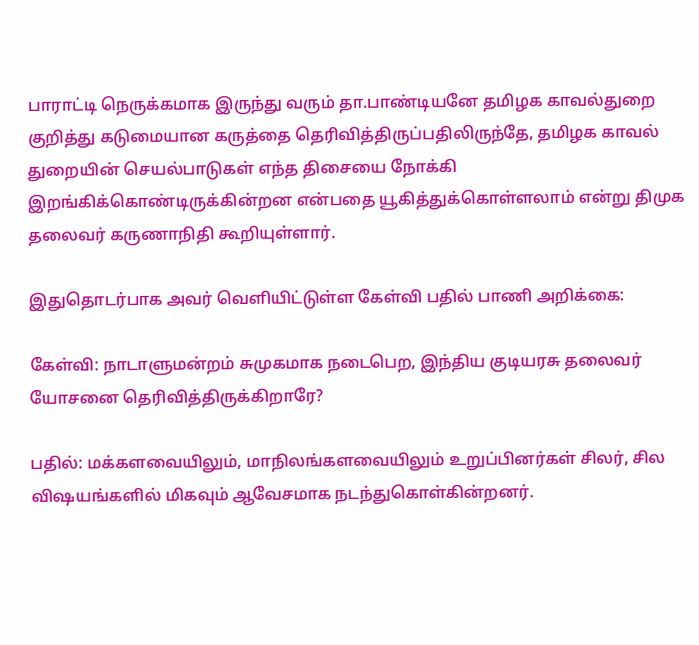பாராட்டி நெருக்கமாக இருந்து வரும் தா.பாண்டியனே தமிழக காவல்துறை குறித்து கடுமையான கருத்தை தெரிவித்திருப்பதிலிருந்தே, தமிழக காவல் துறையின் செயல்பாடுகள் எந்த திசையை நோக்கி இறங்கிக்கொண்டிருக்கின்றன என்பதை யூகித்துக்கொள்ளலாம் என்று திமுக தலைவர் கருணாநிதி கூறியுள்ளார்.

இதுதொடர்பாக அவர் வெளியிட்டுள்ள கேள்வி பதில் பாணி அறிக்கை:

கேள்வி: நாடாளுமன்றம் சுமுகமாக நடைபெற, இந்திய குடியரசு தலைவர் யோசனை தெரிவித்திருக்கிறாரே?

பதில்: மக்களவையிலும், மாநிலங்களவையிலும் உறுப்பினர்கள் சிலர், சில விஷயங்களில் மிகவும் ஆவேசமாக நடந்துகொள்கின்றனர்.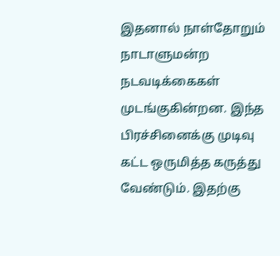இதனால் நாள்தோறும் நாடாளுமன்ற நடவடிக்கைகள் முடங்குகின்றன. இந்த பிரச்சினைக்கு முடிவு கட்ட ஒருமித்த கருத்து வேண்டும். இதற்கு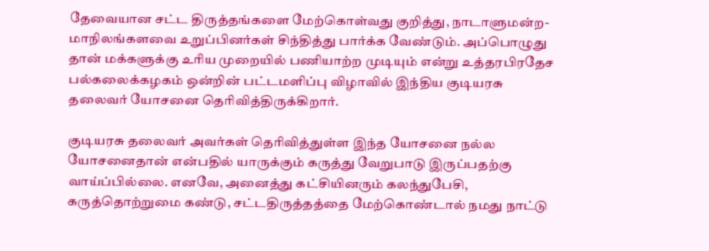தேவையான சட்ட திருத்தங்களை மேற்கொள்வது குறித்து, நாடாளுமன்ற-மாநிலங்களவை உறுப்பினர்கள் சிந்தித்து பார்க்க வேண்டும். அப்பொழுது தான் மக்களுக்கு உரிய முறையில் பணியாற்ற முடியும் என்று உத்தரபிரதேச பல்கலைக்கழகம் ஒன்றின் பட்டமளிப்பு விழாவில் இந்திய குடியரசு தலைவர் யோசனை தெரிவித்திருக்கிறார்.

குடியரசு தலைவர் அவர்கள் தெரிவித்துள்ள இந்த யோசனை நல்ல யோசனைதான் என்பதில் யாருக்கும் கருத்து வேறுபாடு இருப்பதற்கு வாய்ப்பில்லை. எனவே, அனைத்து கட்சியினரும் கலந்துபேசி, கருத்தொற்றுமை கண்டு, சட்டதிருத்தத்தை மேற்கொண்டால் நமது நாட்டு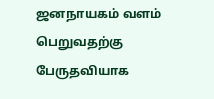ஜனநாயகம் வளம் பெறுவதற்கு பேருதவியாக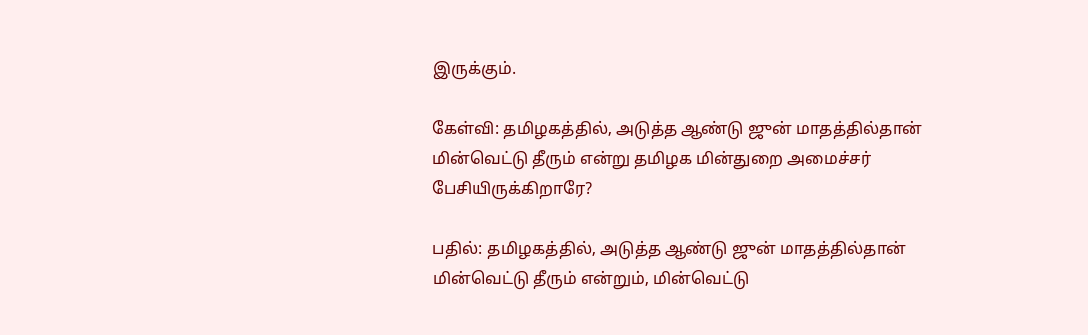இருக்கும்.

கேள்வி: தமிழகத்தில், அடுத்த ஆண்டு ஜுன் மாதத்தில்தான் மின்வெட்டு தீரும் என்று தமிழக மின்துறை அமைச்சர் பேசியிருக்கிறாரே?

பதில்: தமிழகத்தில், அடுத்த ஆண்டு ஜுன் மாதத்தில்தான் மின்வெட்டு தீரும் என்றும், மின்வெட்டு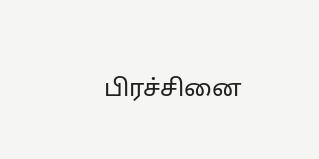பிரச்சினை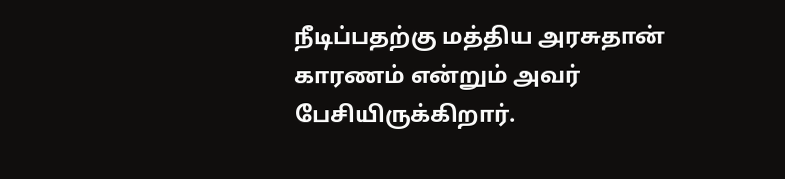நீடிப்பதற்கு மத்திய அரசுதான் காரணம் என்றும் அவர் பேசியிருக்கிறார்.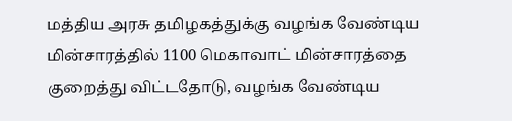மத்திய அரசு தமிழகத்துக்கு வழங்க வேண்டிய மின்சாரத்தில் 1100 மெகாவாட் மின்சாரத்தை குறைத்து விட்டதோடு, வழங்க வேண்டிய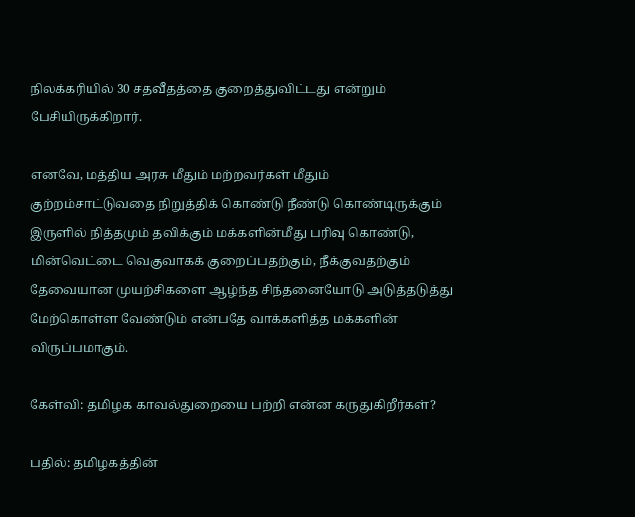நிலக்கரியில் 30 சதவீதத்தை குறைத்துவிட்டது என்றும் பேசியிருக்கிறார்.

எனவே, மத்திய அரசு மீதும் மற்றவர்கள் மீதும் குற்றம்சாட்டுவதை நிறுத்திக் கொண்டு நீண்டு கொண்டிருக்கும் இருளில் நித்தமும் தவிக்கும் மக்களின்மீது பரிவு கொண்டு, மின்வெட்டை வெகுவாகக் குறைப்பதற்கும், நீக்குவதற்கும் தேவையான முயற்சிகளை ஆழ்ந்த சிந்தனையோடு அடுத்தடுத்து மேற்கொள்ள வேண்டும் என்பதே வாக்களித்த மக்களின் விருப்பமாகும்.

கேள்வி: தமிழக காவல்துறையை பற்றி என்ன கருதுகிறீர்கள்?

பதில்: தமிழகத்தின்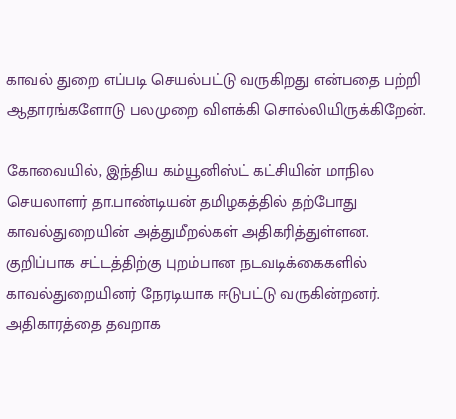காவல் துறை எப்படி செயல்பட்டு வருகிறது என்பதை பற்றி ஆதாரங்களோடு பலமுறை விளக்கி சொல்லியிருக்கிறேன்.

கோவையில், இந்திய கம்யூனிஸ்ட் கட்சியின் மாநில செயலாளர் தா.பாண்டியன் தமிழகத்தில் தற்போது காவல்துறையின் அத்துமீறல்கள் அதிகரித்துள்ளன. குறிப்பாக சட்டத்திற்கு புறம்பான நடவடிக்கைகளில் காவல்துறையினர் நேரடியாக ஈடுபட்டு வருகின்றனர். அதிகாரத்தை தவறாக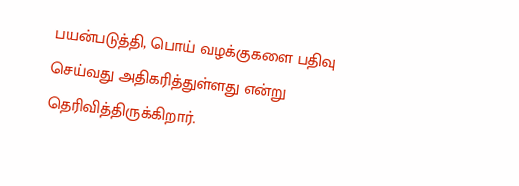பயன்படுத்தி, பொய் வழக்குகளை பதிவு செய்வது அதிகரித்துள்ளது என்று தெரிவித்திருக்கிறார்.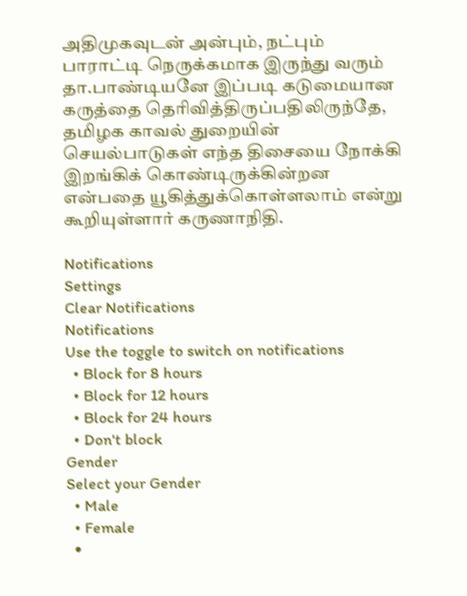அதிமுகவுடன் அன்பும், நட்பும் பாராட்டி நெருக்கமாக இருந்து வரும் தா.பாண்டியனே இப்படி கடுமையான கருத்தை தெரிவித்திருப்பதிலிருந்தே, தமிழக காவல் துறையின் செயல்பாடுகள் எந்த திசையை நோக்கி இறங்கிக் கொண்டிருக்கின்றன என்பதை யூகித்துக்கொள்ளலாம் என்று கூறியுள்ளார் கருணாநிதி.

Notifications
Settings
Clear Notifications
Notifications
Use the toggle to switch on notifications
  • Block for 8 hours
  • Block for 12 hours
  • Block for 24 hours
  • Don't block
Gender
Select your Gender
  • Male
  • Female
  •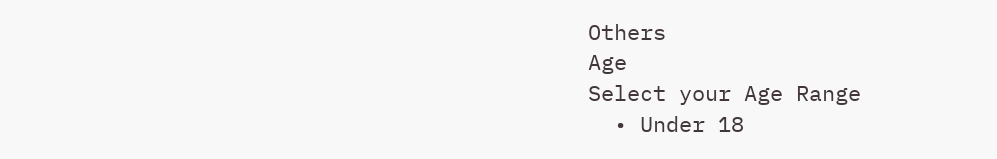Others
Age
Select your Age Range
  • Under 18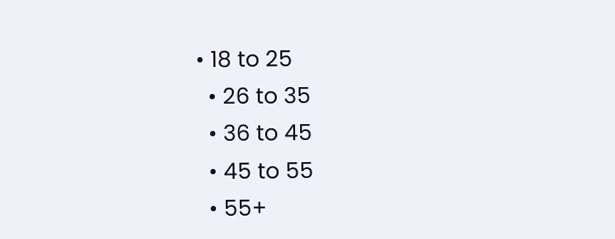• 18 to 25
  • 26 to 35
  • 36 to 45
  • 45 to 55
  • 55+